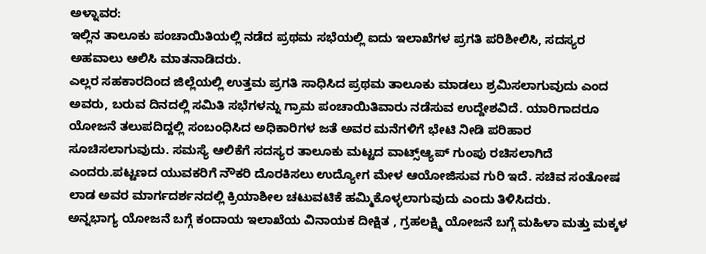ಅಳ್ನಾವರ:
ಇಲ್ಲಿನ ತಾಲೂಕು ಪಂಚಾಯಿತಿಯಲ್ಲಿ ನಡೆದ ಪ್ರಥಮ ಸಭೆಯಲ್ಲಿ ಐದು ಇಲಾಖೆಗಳ ಪ್ರಗತಿ ಪರಿಶೀಲಿಸಿ, ಸದಸ್ಯರ ಅಹವಾಲು ಆಲಿಸಿ ಮಾತನಾಡಿದರು.
ಎಲ್ಲರ ಸಹಕಾರದಿಂದ ಜಿಲ್ಲೆಯಲ್ಲಿ ಉತ್ತಮ ಪ್ರಗತಿ ಸಾಧಿಸಿದ ಪ್ರಥಮ ತಾಲೂಕು ಮಾಡಲು ಶ್ರಮಿಸಲಾಗುವುದು ಎಂದ ಅವರು, ಬರುವ ದಿನದಲ್ಲಿ ಸಮಿತಿ ಸಭೆಗಳನ್ನು ಗ್ರಾಮ ಪಂಚಾಯಿತಿವಾರು ನಡೆಸುವ ಉದ್ದೇಶವಿದೆ. ಯಾರಿಗಾದರೂ ಯೋಜನೆ ತಲುಪದಿದ್ದಲ್ಲಿ ಸಂಬಂಧಿಸಿದ ಅಧಿಕಾರಿಗಳ ಜತೆ ಅವರ ಮನೆಗಳಿಗೆ ಭೇಟಿ ನೀಡಿ ಪರಿಹಾರ ಸೂಚಿಸಲಾಗುವುದು. ಸಮಸ್ಯೆ ಆಲಿಕೆಗೆ ಸದಸ್ಯರ ತಾಲೂಕು ಮಟ್ಟದ ವಾಟ್ಸ್ಆ್ಯಪ್ ಗುಂಪು ರಚಿಸಲಾಗಿದೆ ಎಂದರು.ಪಟ್ಟಣದ ಯುವಕರಿಗೆ ನೌಕರಿ ದೊರಕಿಸಲು ಉದ್ಯೋಗ ಮೇಳ ಆಯೋಜಿಸುವ ಗುರಿ ಇದೆ. ಸಚಿವ ಸಂತೋಷ ಲಾಡ ಅವರ ಮಾರ್ಗದರ್ಶನದಲ್ಲಿ ಕ್ರಿಯಾಶೀಲ ಚಟುವಟಿಕೆ ಹಮ್ಮಿಕೊಳ್ಳಲಾಗುವುದು ಎಂದು ತಿಳಿಸಿದರು.
ಅನ್ನಭಾಗ್ಯ ಯೋಜನೆ ಬಗ್ಗೆ ಕಂದಾಯ ಇಲಾಖೆಯ ವಿನಾಯಕ ದೀಕ್ಷಿತ , ಗ್ರಹಲಕ್ಷ್ಮಿ ಯೋಜನೆ ಬಗ್ಗೆ ಮಹಿಳಾ ಮತ್ತು ಮಕ್ಕಳ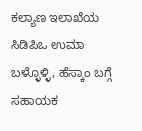ಕಲ್ಯಾಣ ಇಲಾಖೆಯ ಸಿಡಿಪಿಒ ಉಮಾ ಬಳ್ಳೊಳ್ಳಿ, ಹೆಸ್ಕಾಂ ಬಗ್ಗೆ ಸಹಾಯಕ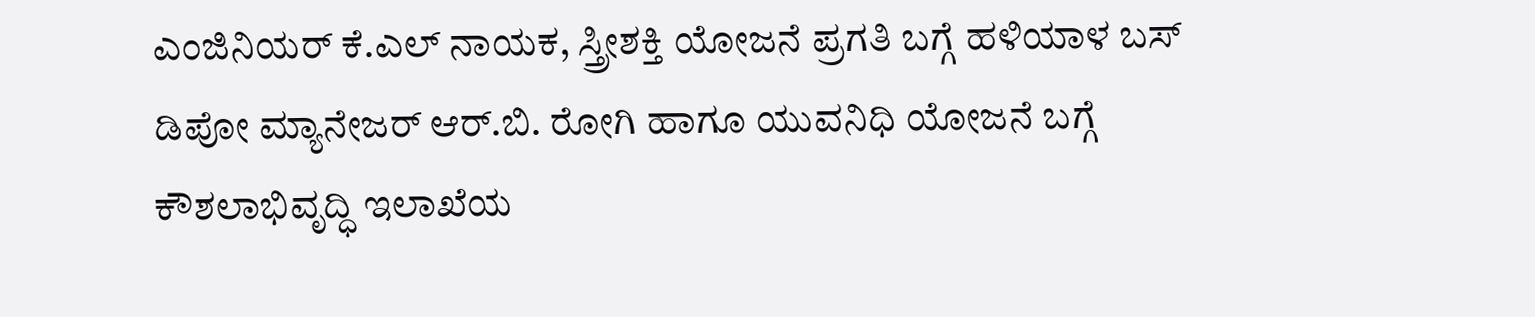ಎಂಜಿನಿಯರ್ ಕೆ.ಎಲ್ ನಾಯಕ, ಸ್ತ್ರೀಶಕ್ತಿ ಯೋಜನೆ ಪ್ರಗತಿ ಬಗ್ಗೆ ಹಳಿಯಾಳ ಬಸ್ ಡಿಪೋ ಮ್ಯಾನೇಜರ್ ಆರ್.ಬಿ. ರೋಗಿ ಹಾಗೂ ಯುವನಿಧಿ ಯೋಜನೆ ಬಗ್ಗೆ ಕೌಶಲಾಭಿವೃದ್ಧಿ ಇಲಾಖೆಯ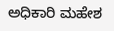ಅಧಿಕಾರಿ ಮಹೇಶ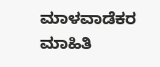ಮಾಳವಾಡೆಕರ ಮಾಹಿತಿ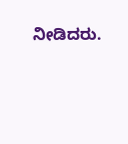ನೀಡಿದರು.